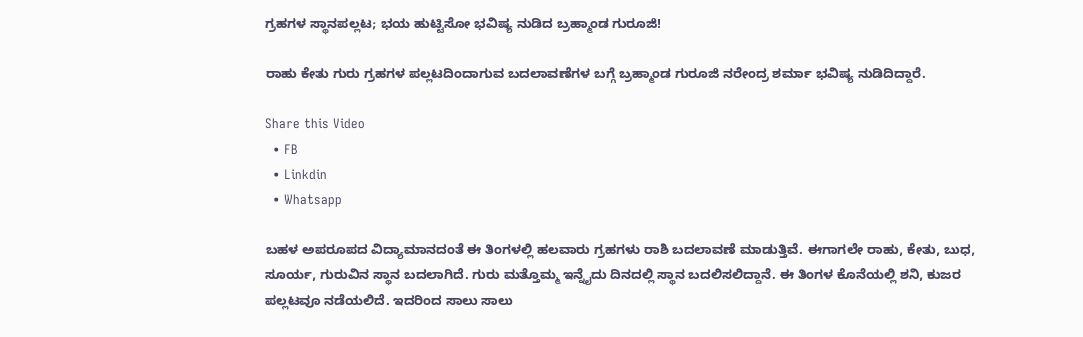ಗ್ರಹಗಳ ಸ್ಥಾನಪಲ್ಲಟ; ಭಯ ಹುಟ್ಟಿಸೋ ಭವಿಷ್ಯ ನುಡಿದ ಬ್ರಹ್ಮಾಂಡ ಗುರೂಜಿ!

ರಾಹು ಕೇತು ಗುರು ಗ್ರಹಗಳ ಪಲ್ಲಟದಿಂದಾಗುವ ಬದಲಾವಣೆಗಳ ಬಗ್ಗೆ ಬ್ರಹ್ಮಾಂಡ ಗುರೂಜಿ ನರೇಂದ್ರ ಶರ್ಮಾ ಭವಿಷ್ಯ ನುಡಿದಿದ್ದಾರೆ.

Share this Video
  • FB
  • Linkdin
  • Whatsapp

ಬಹಳ ಅಪರೂಪದ ವಿದ್ಯಾಮಾನದಂತೆ ಈ ತಿಂಗಳಲ್ಲಿ ಹಲವಾರು ಗ್ರಹಗಳು ರಾಶಿ ಬದಲಾವಣೆ ಮಾಡುತ್ತಿವೆ. ಈಗಾಗಲೇ ರಾಹು, ಕೇತು, ಬುಧ, ಸೂರ್ಯ, ಗುರುವಿನ ಸ್ಥಾನ ಬದಲಾಗಿದೆ. ಗುರು ಮತ್ತೊಮ್ಮ ಇನ್ನೈದು ದಿನದಲ್ಲಿ ಸ್ಥಾನ ಬದಲಿಸಲಿದ್ದಾನೆ. ಈ ತಿಂಗಳ ಕೊನೆಯಲ್ಲಿ ಶನಿ, ಕುಜರ ಪಲ್ಲಟವೂ ನಡೆಯಲಿದೆ. ಇದರಿಂದ ಸಾಲು ಸಾಲು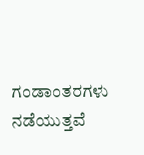ಗಂಡಾಂತರಗಳು ನಡೆಯುತ್ತವೆ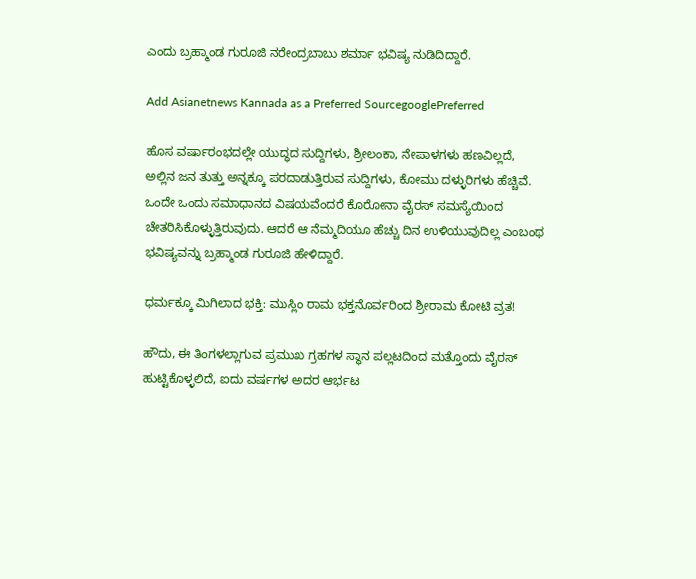ಎಂದು ಬ್ರಹ್ಮಾಂಡ ಗುರೂಜಿ ನರೇಂದ್ರಬಾಬು ಶರ್ಮಾ ಭವಿಷ್ಯ ನುಡಿದಿದ್ದಾರೆ.

Add Asianetnews Kannada as a Preferred SourcegooglePreferred

ಹೊಸ ವರ್ಷಾರಂಭದಲ್ಲೇ ಯುದ್ಧದ ಸುದ್ದಿಗಳು, ಶ್ರೀಲಂಕಾ, ನೇಪಾಳಗಳು ಹಣವಿಲ್ಲದೆ, ಅಲ್ಲಿನ ಜನ ತುತ್ತು ಅನ್ನಕ್ಕೂ ಪರದಾಡುತ್ತಿರುವ ಸುದ್ದಿಗಳು, ಕೋಮು ದಳ್ಳುರಿಗಳು ಹೆಚ್ಚಿವೆ. ಒಂದೇ ಒಂದು ಸಮಾಧಾನದ ವಿಷಯವೆಂದರೆ ಕೊರೋನಾ ವೈರಸ್ ಸಮಸ್ಯೆಯಿಂದ ಚೇತರಿಸಿಕೊಳ್ಳುತ್ತಿರುವುದು. ಆದರೆ ಆ ನೆಮ್ಮದಿಯೂ ಹೆಚ್ಚು ದಿನ ಉಳಿಯುವುದಿಲ್ಲ ಎಂಬಂಥ ಭವಿಷ್ಯವನ್ನು ಬ್ರಹ್ಮಾಂಡ ಗುರೂಜಿ ಹೇಳಿದ್ದಾರೆ.

ಧರ್ಮಕ್ಕೂ ಮಿಗಿಲಾದ ಭಕ್ತಿ: ಮುಸ್ಲಿಂ ರಾಮ ಭಕ್ತನೊರ್ವರಿಂದ ಶ್ರೀರಾಮ ಕೋಟಿ ವ್ರತ!

ಹೌದು, ಈ ತಿಂಗಳಲ್ಲಾಗುವ ಪ್ರಮುಖ ಗ್ರಹಗಳ ಸ್ಥಾನ ಪಲ್ಲಟದಿಂದ ಮತ್ತೊಂದು ವೈರಸ್ ಹುಟ್ಟಿಕೊಳ್ಳಲಿದೆ, ಐದು ವರ್ಷಗಳ ಅದರ ಆರ್ಭಟ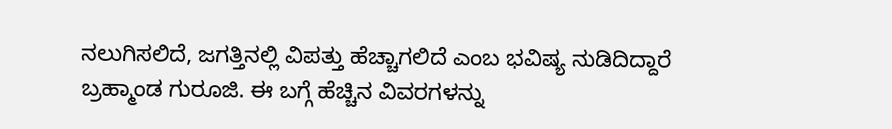ನಲುಗಿಸಲಿದೆ, ಜಗತ್ತಿನಲ್ಲಿ ವಿಪತ್ತು ಹೆಚ್ಚಾಗಲಿದೆ ಎಂಬ ಭವಿಷ್ಯ ನುಡಿದಿದ್ದಾರೆ ಬ್ರಹ್ಮಾಂಡ ಗುರೂಜಿ. ಈ ಬಗ್ಗೆ ಹೆಚ್ಚಿನ ವಿವರಗಳನ್ನು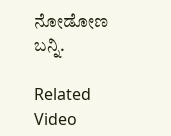ನೋಡೋಣ ಬನ್ನಿ.

Related Video